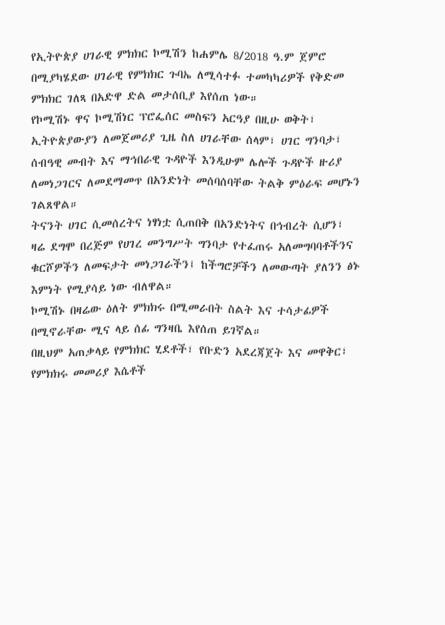የኢትዮጵያ ሀገራዊ ምክክር ኮሚሽን ከሐምሌ 8/2018 ዓ.ም ጀምሮ በሚያካሄደው ሀገራዊ የምክክር ጉባኤ ለሚሳተፉ ተመካካሪዎች የቅድመ ምክክር ገለጻ በአድዋ ድል መታሰቢያ እየሰጠ ነው።
የኮሚሽኑ ዋና ኮሚሽነር ፕሮፌሰር መስፍን አርዓያ በዚሁ ወቅት፣ ኢትዮጵያውያን ለመጀመሪያ ጊዜ ስለ ሀገራቸው ሰላም፣ ሀገር ግንባታ፣ ሰብዓዊ መብት እና ማኅበራዊ ጉዳዮች እንዲሁም ሌሎች ጉዳዮች ዙሪያ ለመነጋገርና ለመደማመጥ በአንድነት መሰባሰባቸው ትልቅ ምዕራፍ መሆኑን ገልጸዋል።
ትናንት ሀገር ሲመሰረትና ነፃነቷ ሲጠበቅ በአንድነትና በኅብረት ሲሆን፣ ዛሬ ደግሞ በረጅም የሀገረ መንግሥት ግንባታ የተፈጠሩ አለመግባባቶችንና ቁርሾዎችን ለመፍታት መነጋገራችን፤ ከችግሮቻችን ለመውጣት ያለንን ፅኑ እምነት የሚያሳይ ነው ብለዋል።
ኮሚሽኑ በዛሬው ዕለት ምክክሩ በሚመራበት ስልት እና ተሳታፊዎች በሚኖራቸው ሚና ላይ ሰፊ ግንዛቤ እየሰጠ ይገኛል።
በዚህም አጠቃላይ የምክክር ሂደቶች፣ የቡድን አደረጃጀት እና መዋቅር፣ የምክክሩ መመሪያ እሴቶች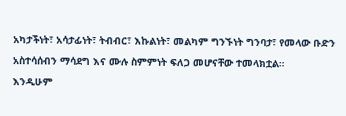አካታችነት፣ አሳታፊነት፣ ትብብር፣ እኩልነት፣ መልካም ግንኙነት ግንባታ፣ የመላው ቡድን አስተሳሰብን ማሳደግ እና ሙሉ ስምምነት ፍለጋ መሆናቸው ተመላክቷል።
እንዲሁም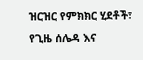ዝርዝር የምክክር ሂደቶች፣ የጊዜ ሰሌዳ እና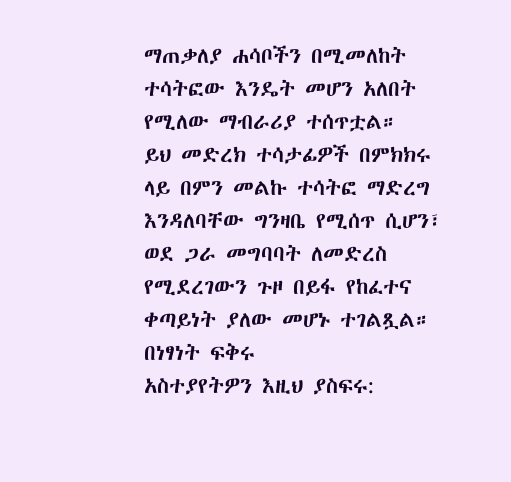ማጠቃለያ ሐሳቦችን በሚመለከት ተሳትፎው እንዴት መሆን አለበት የሚለው ማብራሪያ ተሰጥቷል።
ይህ መድረክ ተሳታፊዎች በምክክሩ ላይ በምን መልኩ ተሳትፎ ማድረግ እንዳለባቸው ግንዛቤ የሚሰጥ ሲሆን፣ ወደ ጋራ መግባባት ለመድረስ የሚደረገውን ጉዞ በይፋ የከፈተና ቀጣይነት ያለው መሆኑ ተገልጿል።
በነፃነት ፍቅሩ
አስተያየትዎን እዚህ ያስፍሩ: